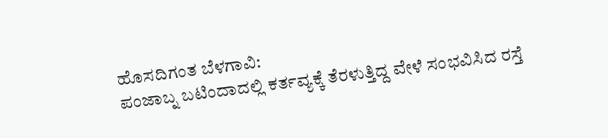ಹೊಸದಿಗಂತ ಬೆಳಗಾವಿ:
ಪಂಜಾಬ್ನ ಬಟಿಂದಾದಲ್ಲಿ ಕರ್ತವ್ಯಕ್ಕೆ ತೆರಳುತ್ತಿದ್ದ ವೇಳೆ ಸಂಭವಿಸಿದ ರಸ್ತೆ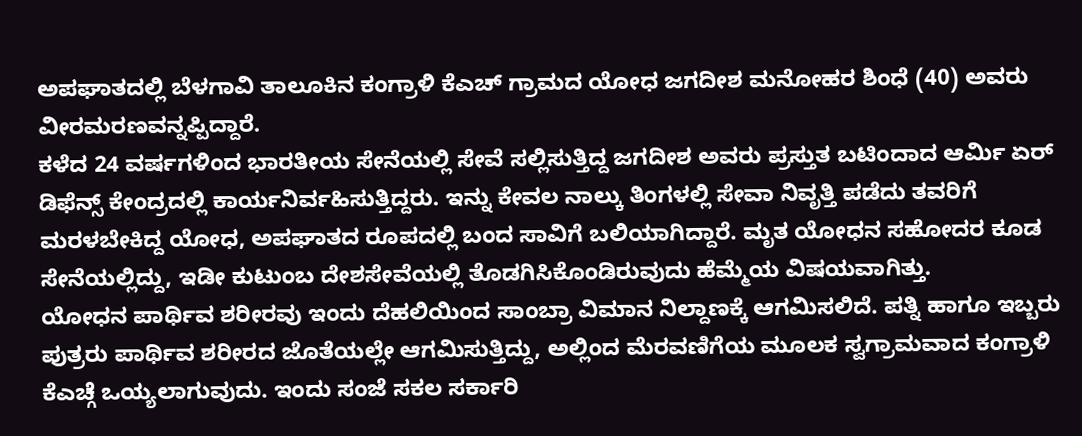ಅಪಘಾತದಲ್ಲಿ ಬೆಳಗಾವಿ ತಾಲೂಕಿನ ಕಂಗ್ರಾಳಿ ಕೆಎಚ್ ಗ್ರಾಮದ ಯೋಧ ಜಗದೀಶ ಮನೋಹರ ಶಿಂಧೆ (40) ಅವರು ವೀರಮರಣವನ್ನಪ್ಪಿದ್ದಾರೆ.
ಕಳೆದ 24 ವರ್ಷಗಳಿಂದ ಭಾರತೀಯ ಸೇನೆಯಲ್ಲಿ ಸೇವೆ ಸಲ್ಲಿಸುತ್ತಿದ್ದ ಜಗದೀಶ ಅವರು ಪ್ರಸ್ತುತ ಬಟಿಂದಾದ ಆರ್ಮಿ ಏರ್ ಡಿಫೆನ್ಸ್ ಕೇಂದ್ರದಲ್ಲಿ ಕಾರ್ಯನಿರ್ವಹಿಸುತ್ತಿದ್ದರು. ಇನ್ನು ಕೇವಲ ನಾಲ್ಕು ತಿಂಗಳಲ್ಲಿ ಸೇವಾ ನಿವೃತ್ತಿ ಪಡೆದು ತವರಿಗೆ ಮರಳಬೇಕಿದ್ದ ಯೋಧ, ಅಪಘಾತದ ರೂಪದಲ್ಲಿ ಬಂದ ಸಾವಿಗೆ ಬಲಿಯಾಗಿದ್ದಾರೆ. ಮೃತ ಯೋಧನ ಸಹೋದರ ಕೂಡ ಸೇನೆಯಲ್ಲಿದ್ದು, ಇಡೀ ಕುಟುಂಬ ದೇಶಸೇವೆಯಲ್ಲಿ ತೊಡಗಿಸಿಕೊಂಡಿರುವುದು ಹೆಮ್ಮೆಯ ವಿಷಯವಾಗಿತ್ತು.
ಯೋಧನ ಪಾರ್ಥಿವ ಶರೀರವು ಇಂದು ದೆಹಲಿಯಿಂದ ಸಾಂಬ್ರಾ ವಿಮಾನ ನಿಲ್ದಾಣಕ್ಕೆ ಆಗಮಿಸಲಿದೆ. ಪತ್ನಿ ಹಾಗೂ ಇಬ್ಬರು ಪುತ್ರರು ಪಾರ್ಥಿವ ಶರೀರದ ಜೊತೆಯಲ್ಲೇ ಆಗಮಿಸುತ್ತಿದ್ದು, ಅಲ್ಲಿಂದ ಮೆರವಣಿಗೆಯ ಮೂಲಕ ಸ್ವಗ್ರಾಮವಾದ ಕಂಗ್ರಾಳಿ ಕೆಎಚ್ಗೆ ಒಯ್ಯಲಾಗುವುದು. ಇಂದು ಸಂಜೆ ಸಕಲ ಸರ್ಕಾರಿ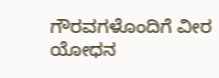ಗೌರವಗಳೊಂದಿಗೆ ವೀರ ಯೋಧನ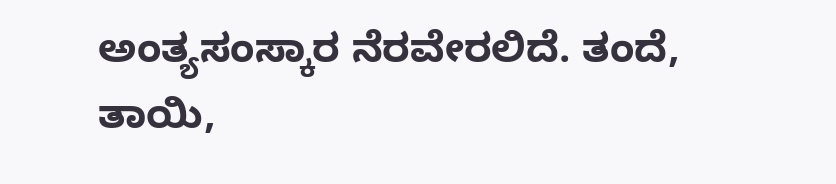ಅಂತ್ಯಸಂಸ್ಕಾರ ನೆರವೇರಲಿದೆ. ತಂದೆ, ತಾಯಿ,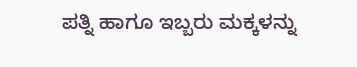ಪತ್ನಿ ಹಾಗೂ ಇಬ್ಬರು ಮಕ್ಕಳನ್ನು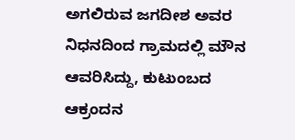ಅಗಲಿರುವ ಜಗದೀಶ ಅವರ ನಿಧನದಿಂದ ಗ್ರಾಮದಲ್ಲಿ ಮೌನ ಆವರಿಸಿದ್ದು, ಕುಟುಂಬದ ಆಕ್ರಂದನ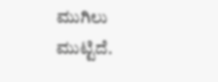ಮುಗಿಲು ಮುಟ್ಟಿದೆ.